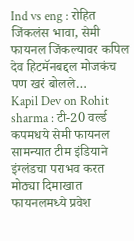Ind vs eng : रोहित जिंकलंस भावा, सेमी फायनल जिंकल्यावर कपिल देव हिटमॅनबद्दल मोजकंच पण खरं बोलले…
Kapil Dev on Rohit sharma : टी-20 वर्ल्ड कपमधये सेमी फायनल सामन्यात टीम इंडियाने इंग्लंडचा पराभव करत मोठ्या दिमाखात फायनलमध्ये प्रवेश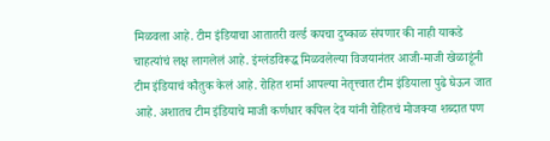मिळवला आहे. टीम इंडियाचा आतातरी वर्ल्ड कपचा दुष्काळ संपणार की नाही याकडे चाहत्यांचं लक्ष लागलेलं आहे. इंग्लंडविरूद्ध मिळवलेल्या विजयानंतर आजी-माजी खेळाडूंनी टीम इंडियाचं कौतुक केलं आहे. रोहित शर्मा आपल्या नेतृत्त्वात टीम इंडियाला पुढे घेऊन जात आहे. अशातच टीम इंडियाचे माजी कर्णधार कपिल देव यांनी रोहितचं मोजक्या शब्दात पण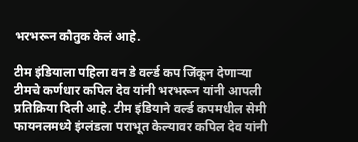भरभरून कौतुक केलं आहे.

टीम इंडियाला पहिला वन डे वर्ल्ड कप जिंकून देणाऱ्या टीमचे कर्णधार कपिल देव यांनी भरभरून यांनी आपली प्रतिक्रिया दिली आहे. टीम इंडियाने वर्ल्ड कपमधील सेमी फायनलमध्ये इंग्लंडला पराभूत केल्यावर कपिल देव यांनी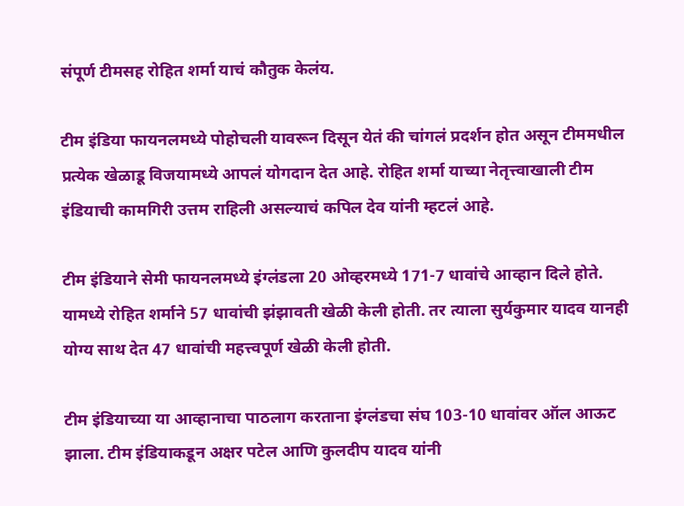संपूर्ण टीमसह रोहित शर्मा याचं कौतुक केलंय.

टीम इंडिया फायनलमध्ये पोहोचली यावरून दिसून येतं की चांगलं प्रदर्शन होत असून टीममधील प्रत्येक खेळाडू विजयामध्ये आपलं योगदान देत आहे. रोहित शर्मा याच्या नेतृत्त्वाखाली टीम इंडियाची कामगिरी उत्तम राहिली असल्याचं कपिल देव यांनी म्हटलं आहे.

टीम इंडियाने सेमी फायनलमध्ये इंग्लंडला 20 ओव्हरमध्ये 171-7 धावांचे आव्हान दिले होते. यामध्ये रोहित शर्माने 57 धावांची झंझावती खेळी केली होती. तर त्याला सुर्यकुमार यादव यानही योग्य साथ देत 47 धावांची महत्त्वपूर्ण खेळी केली होती.

टीम इंडियाच्या या आव्हानाचा पाठलाग करताना इंग्लंडचा संघ 103-10 धावांवर ऑल आऊट झाला. टीम इंडियाकडून अक्षर पटेल आणि कुलदीप यादव यांनी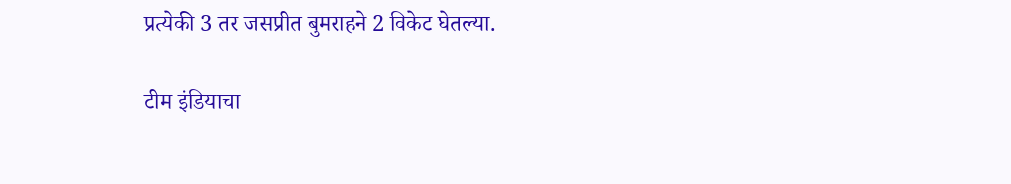प्रत्येकी 3 तर जसप्रीत बुमराहने 2 विकेट घेतल्या.

टीम इंडियाचा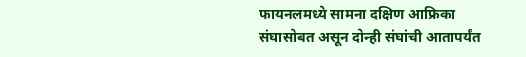फायनलमध्ये सामना दक्षिण आफ्रिका संघासोबत असून दोन्ही संघांची आतापर्यंत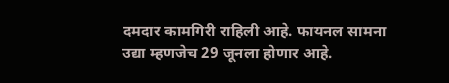दमदार कामगिरी राहिली आहे. फायनल सामना उद्या म्हणजेच 29 जूनला होणार आहे.